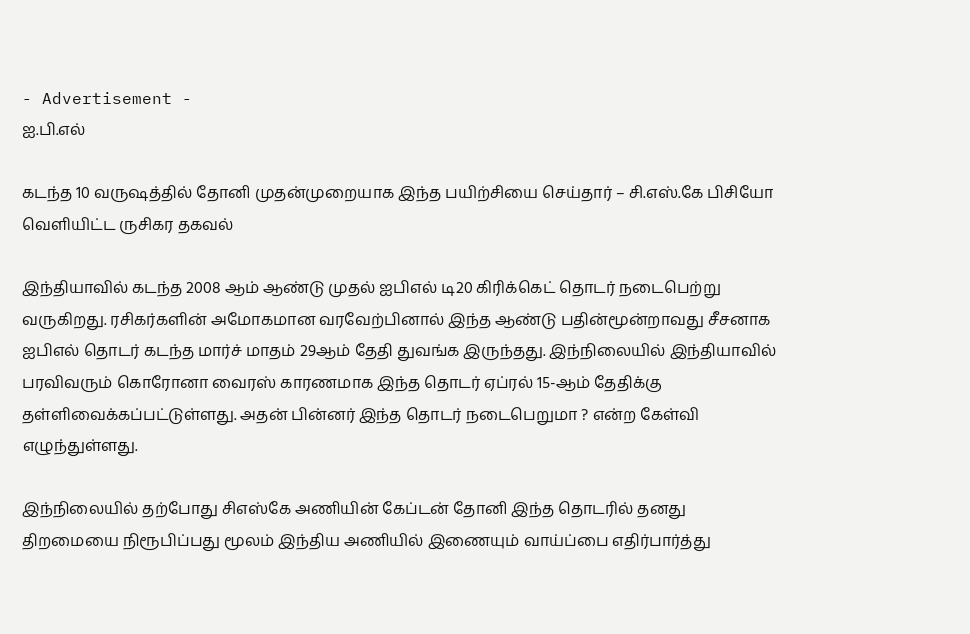- Advertisement -
ஐ.பி.எல்

கடந்த 10 வருஷத்தில் தோனி முதன்முறையாக இந்த பயிற்சியை செய்தார் – சி.எஸ்.கே பிசியோ வெளியிட்ட ருசிகர தகவல்

இந்தியாவில் கடந்த 2008 ஆம் ஆண்டு முதல் ஐபிஎல் டி20 கிரிக்கெட் தொடர் நடைபெற்று வருகிறது. ரசிகர்களின் அமோகமான வரவேற்பினால் இந்த ஆண்டு பதின்மூன்றாவது சீசனாக ஐபிஎல் தொடர் கடந்த மார்ச் மாதம் 29ஆம் தேதி துவங்க இருந்தது. இந்நிலையில் இந்தியாவில் பரவிவரும் கொரோனா வைரஸ் காரணமாக இந்த தொடர் ஏப்ரல் 15-ஆம் தேதிக்கு தள்ளிவைக்கப்பட்டுள்ளது. அதன் பின்னர் இந்த தொடர் நடைபெறுமா ? என்ற கேள்வி எழுந்துள்ளது.

இந்நிலையில் தற்போது சிஎஸ்கே அணியின் கேப்டன் தோனி இந்த தொடரில் தனது திறமையை நிரூபிப்பது மூலம் இந்திய அணியில் இணையும் வாய்ப்பை எதிர்பார்த்து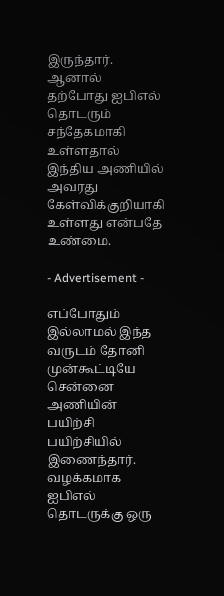இருந்தார். ஆனால் தற்போது ஐபிஎல் தொடரும் சந்தேகமாகி உள்ளதால் இந்திய அணியில் அவரது கேள்விக்குறியாகி உள்ளது என்பதே உண்மை.

- Advertisement -

எப்போதும் இல்லாமல் இந்த வருடம் தோனி முன்கூட்டியே சென்னை அணியின் பயிற்சி பயிற்சியில் இணைந்தார். வழக்கமாக ஐபிஎல் தொடருக்கு ஒரு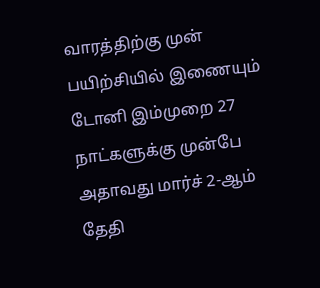வாரத்திற்கு முன் பயிற்சியில் இணையும் டோனி இம்முறை 27 நாட்களுக்கு முன்பே அதாவது மார்ச் 2-ஆம் தேதி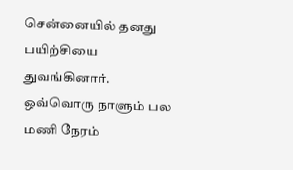சென்னையில் தனது பயிற்சியை துவங்கினார். ஒவ்வொரு நாளும் பல மணி நேரம்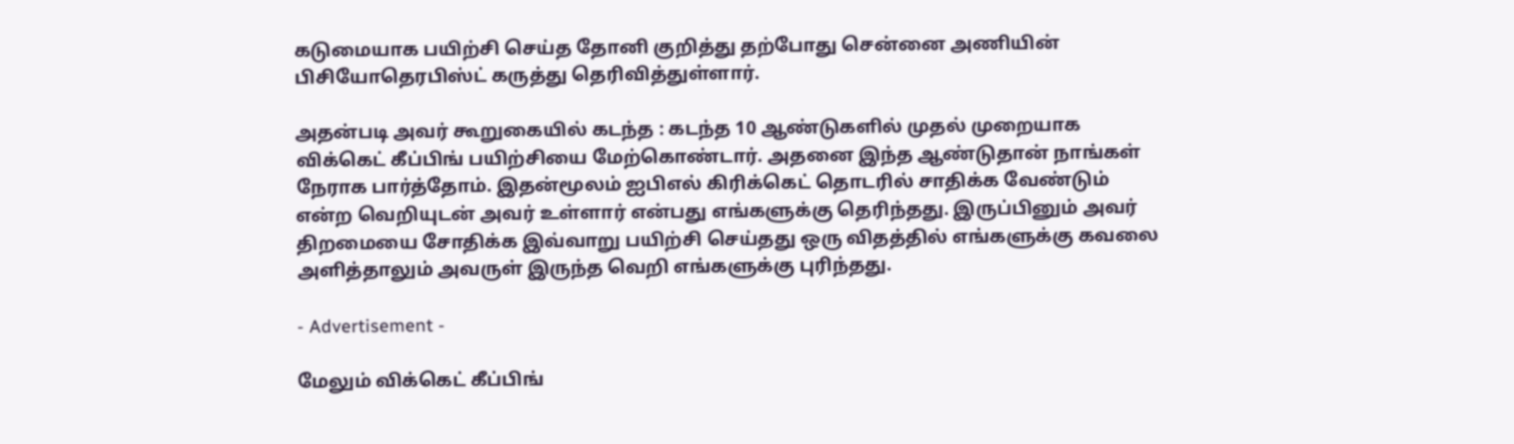கடுமையாக பயிற்சி செய்த தோனி குறித்து தற்போது சென்னை அணியின் பிசியோதெரபிஸ்ட் கருத்து தெரிவித்துள்ளார்.

அதன்படி அவர் கூறுகையில் கடந்த : கடந்த 10 ஆண்டுகளில் முதல் முறையாக விக்கெட் கீப்பிங் பயிற்சியை மேற்கொண்டார். அதனை இந்த ஆண்டுதான் நாங்கள் நேராக பார்த்தோம். இதன்மூலம் ஐபிஎல் கிரிக்கெட் தொடரில் சாதிக்க வேண்டும் என்ற வெறியுடன் அவர் உள்ளார் என்பது எங்களுக்கு தெரிந்தது. இருப்பினும் அவர் திறமையை சோதிக்க இவ்வாறு பயிற்சி செய்தது ஒரு விதத்தில் எங்களுக்கு கவலை அளித்தாலும் அவருள் இருந்த வெறி எங்களுக்கு புரிந்தது.

- Advertisement -

மேலும் விக்கெட் கீப்பிங்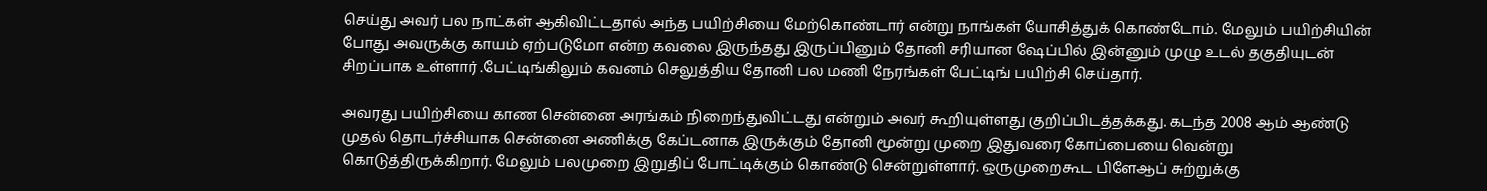செய்து அவர் பல நாட்கள் ஆகிவிட்டதால் அந்த பயிற்சியை மேற்கொண்டார் என்று நாங்கள் யோசித்துக் கொண்டோம். மேலும் பயிற்சியின் போது அவருக்கு காயம் ஏற்படுமோ என்ற கவலை இருந்தது இருப்பினும் தோனி சரியான ஷேப்பில் இன்னும் முழு உடல் தகுதியுடன் சிறப்பாக உள்ளார் .பேட்டிங்கிலும் கவனம் செலுத்திய தோனி பல மணி நேரங்கள் பேட்டிங் பயிற்சி செய்தார்.

அவரது பயிற்சியை காண சென்னை அரங்கம் நிறைந்துவிட்டது என்றும் அவர் கூறியுள்ளது குறிப்பிடத்தக்கது. கடந்த 2008 ஆம் ஆண்டு முதல் தொடர்ச்சியாக சென்னை அணிக்கு கேப்டனாக இருக்கும் தோனி மூன்று முறை இதுவரை கோப்பையை வென்று கொடுத்திருக்கிறார். மேலும் பலமுறை இறுதிப் போட்டிக்கும் கொண்டு சென்றுள்ளார். ஒருமுறைகூட பிளேஆப் சுற்றுக்கு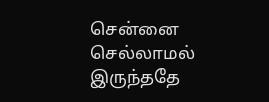சென்னை செல்லாமல் இருந்ததே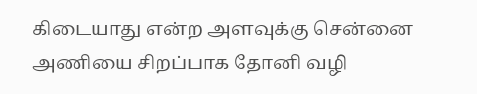கிடையாது என்ற அளவுக்கு சென்னை அணியை சிறப்பாக தோனி வழி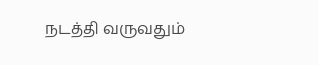நடத்தி வருவதும்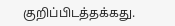குறிப்பிடத்தக்கது.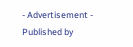- Advertisement -
Published by